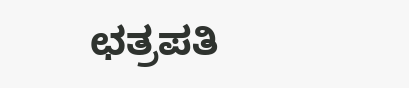ಛತ್ರಪತಿ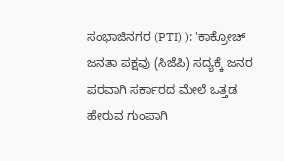ಸಂಭಾಜಿನಗರ (PTI) ): 'ಕಾಕ್ರೋಚ್ ಜನತಾ ಪಕ್ಷವು (ಸಿಜೆಪಿ) ಸದ್ಯಕ್ಕೆ ಜನರ ಪರವಾಗಿ ಸರ್ಕಾರದ ಮೇಲೆ ಒತ್ತಡ ಹೇರುವ ಗುಂಪಾಗಿ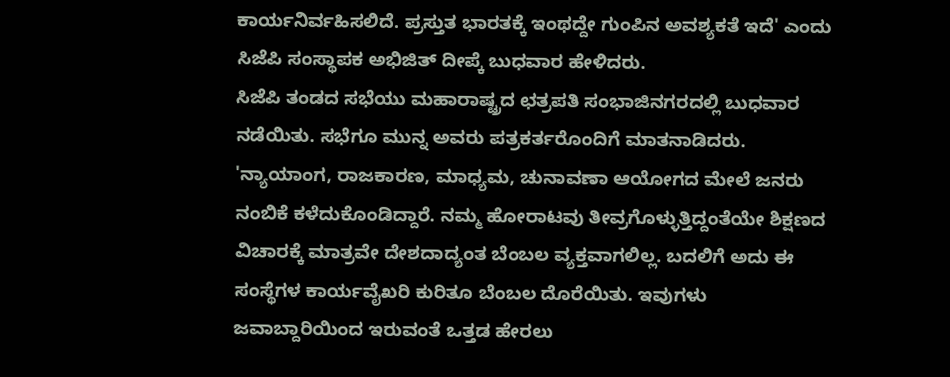ಕಾರ್ಯನಿರ್ವಹಿಸಲಿದೆ. ಪ್ರಸ್ತುತ ಭಾರತಕ್ಕೆ ಇಂಥದ್ದೇ ಗುಂಪಿನ ಅವಶ್ಯಕತೆ ಇದೆ' ಎಂದು ಸಿಜೆಪಿ ಸಂಸ್ಥಾಪಕ ಅಭಿಜಿತ್ ದೀಪ್ಕೆ ಬುಧವಾರ ಹೇಳಿದರು.
ಸಿಜೆಪಿ ತಂಡದ ಸಭೆಯು ಮಹಾರಾಷ್ಟ್ರದ ಛತ್ರಪತಿ ಸಂಭಾಜಿನಗರದಲ್ಲಿ ಬುಧವಾರ ನಡೆಯಿತು. ಸಭೆಗೂ ಮುನ್ನ ಅವರು ಪತ್ರಕರ್ತರೊಂದಿಗೆ ಮಾತನಾಡಿದರು.
'ನ್ಯಾಯಾಂಗ, ರಾಜಕಾರಣ, ಮಾಧ್ಯಮ, ಚುನಾವಣಾ ಆಯೋಗದ ಮೇಲೆ ಜನರು ನಂಬಿಕೆ ಕಳೆದುಕೊಂಡಿದ್ದಾರೆ. ನಮ್ಮ ಹೋರಾಟವು ತೀವ್ರಗೊಳ್ಳುತ್ತಿದ್ದಂತೆಯೇ ಶಿಕ್ಷಣದ ವಿಚಾರಕ್ಕೆ ಮಾತ್ರವೇ ದೇಶದಾದ್ಯಂತ ಬೆಂಬಲ ವ್ಯಕ್ತವಾಗಲಿಲ್ಲ. ಬದಲಿಗೆ ಅದು ಈ ಸಂಸ್ಥೆಗಳ ಕಾರ್ಯವೈಖರಿ ಕುರಿತೂ ಬೆಂಬಲ ದೊರೆಯಿತು. ಇವುಗಳು ಜವಾಬ್ದಾರಿಯಿಂದ ಇರುವಂತೆ ಒತ್ತಡ ಹೇರಲು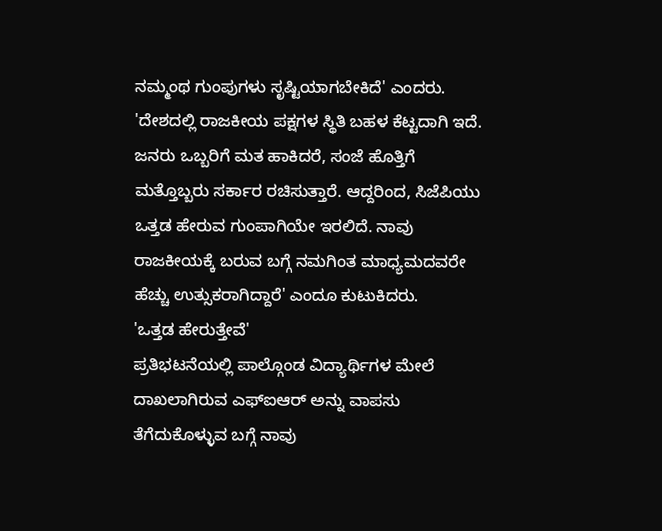ನಮ್ಮಂಥ ಗುಂಪುಗಳು ಸೃಷ್ಟಿಯಾಗಬೇಕಿದೆ' ಎಂದರು.
'ದೇಶದಲ್ಲಿ ರಾಜಕೀಯ ಪಕ್ಷಗಳ ಸ್ಥಿತಿ ಬಹಳ ಕೆಟ್ಟದಾಗಿ ಇದೆ. ಜನರು ಒಬ್ಬರಿಗೆ ಮತ ಹಾಕಿದರೆ, ಸಂಜೆ ಹೊತ್ತಿಗೆ ಮತ್ತೊಬ್ಬರು ಸರ್ಕಾರ ರಚಿಸುತ್ತಾರೆ. ಆದ್ದರಿಂದ, ಸಿಜೆಪಿಯು ಒತ್ತಡ ಹೇರುವ ಗುಂಪಾಗಿಯೇ ಇರಲಿದೆ. ನಾವು ರಾಜಕೀಯಕ್ಕೆ ಬರುವ ಬಗ್ಗೆ ನಮಗಿಂತ ಮಾಧ್ಯಮದವರೇ ಹೆಚ್ಚು ಉತ್ಸುಕರಾಗಿದ್ದಾರೆ' ಎಂದೂ ಕುಟುಕಿದರು.
'ಒತ್ತಡ ಹೇರುತ್ತೇವೆ'
ಪ್ರತಿಭಟನೆಯಲ್ಲಿ ಪಾಲ್ಗೊಂಡ ವಿದ್ಯಾರ್ಥಿಗಳ ಮೇಲೆ ದಾಖಲಾಗಿರುವ ಎಫ್ಐಆರ್ ಅನ್ನು ವಾಪಸು ತೆಗೆದುಕೊಳ್ಳುವ ಬಗ್ಗೆ ನಾವು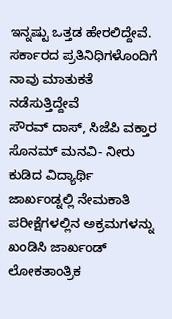ಇನ್ನಷ್ಟು ಒತ್ತಡ ಹೇರಲಿದ್ದೇವೆ. ಸರ್ಕಾರದ ಪ್ರತಿನಿಧಿಗಳೊಂದಿಗೆ ನಾವು ಮಾತುಕತೆ ನಡೆಸುತ್ತಿದ್ದೇವೆ
ಸೌರವ್ ದಾಸ್, ಸಿಜೆಪಿ ವಕ್ತಾರ
ಸೊನಮ್ ಮನವಿ- ನೀರು ಕುಡಿದ ವಿದ್ಯಾರ್ಥಿ
ಜಾರ್ಖಂಡ್ನಲ್ಲಿ ನೇಮಕಾತಿ ಪರೀಕ್ಷೆಗಳಲ್ಲಿನ ಅಕ್ರಮಗಳನ್ನು ಖಂಡಿಸಿ ಜಾರ್ಖಂಡ್ ಲೋಕತಾಂತ್ರಿಕ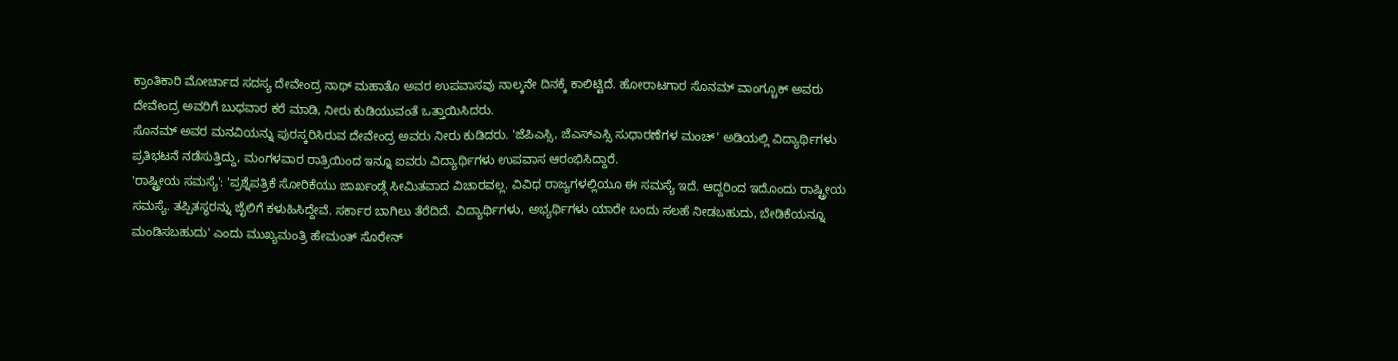ಕ್ರಾಂತಿಕಾರಿ ಮೋರ್ಚಾದ ಸದಸ್ಯ ದೇವೇಂದ್ರ ನಾಥ್ ಮಹಾತೊ ಅವರ ಉಪವಾಸವು ನಾಲ್ಕನೇ ದಿನಕ್ಕೆ ಕಾಲಿಟ್ಟಿದೆ. ಹೋರಾಟಗಾರ ಸೊನಮ್ ವಾಂಗ್ಚೂಕ್ ಅವರು ದೇವೇಂದ್ರ ಅವರಿಗೆ ಬುಧವಾರ ಕರೆ ಮಾಡಿ, ನೀರು ಕುಡಿಯುವಂತೆ ಒತ್ತಾಯಿಸಿದರು.
ಸೊನಮ್ ಅವರ ಮನವಿಯನ್ನು ಪುರಸ್ಕರಿಸಿರುವ ದೇವೇಂದ್ರ ಅವರು ನೀರು ಕುಡಿದರು. 'ಜೆಪಿಎಸ್ಸಿ, ಜೆಎಸ್ಎಸ್ಸಿ ಸುಧಾರಣೆಗಳ ಮಂಚ್' ಅಡಿಯಲ್ಲಿ ವಿದ್ಯಾರ್ಥಿಗಳು ಪ್ರತಿಭಟನೆ ನಡೆಸುತ್ತಿದ್ದು, ಮಂಗಳವಾರ ರಾತ್ರಿಯಿಂದ ಇನ್ನೂ ಐವರು ವಿದ್ಯಾರ್ಥಿಗಳು ಉಪವಾಸ ಆರಂಭಿಸಿದ್ದಾರೆ.
'ರಾಷ್ಟ್ರೀಯ ಸಮಸ್ಯೆ': 'ಪ್ರಶ್ನೆಪತ್ರಿಕೆ ಸೋರಿಕೆಯು ಜಾರ್ಖಂಡ್ಗೆ ಸೀಮಿತವಾದ ವಿಚಾರವಲ್ಲ. ವಿವಿಧ ರಾಜ್ಯಗಳಲ್ಲಿಯೂ ಈ ಸಮಸ್ಯೆ ಇದೆ. ಆದ್ದರಿಂದ ಇದೊಂದು ರಾಷ್ಟ್ರೀಯ ಸಮಸ್ಯೆ. ತಪ್ಪಿತಸ್ಥರನ್ನು ಜೈಲಿಗೆ ಕಳುಹಿಸಿದ್ದೇವೆ. ಸರ್ಕಾರ ಬಾಗಿಲು ತೆರೆದಿದೆ. ವಿದ್ಯಾರ್ಥಿಗಳು, ಅಭ್ಯರ್ಥಿಗಳು ಯಾರೇ ಬಂದು ಸಲಹೆ ನೀಡಬಹುದು, ಬೇಡಿಕೆಯನ್ನೂ ಮಂಡಿಸಬಹುದು' ಎಂದು ಮುಖ್ಯಮಂತ್ರಿ ಹೇಮಂತ್ ಸೊರೇನ್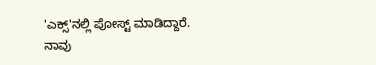'ಎಕ್ಸ್'ನಲ್ಲಿ ಪೋಸ್ಟ್ ಮಾಡಿದ್ದಾರೆ.
ನಾವು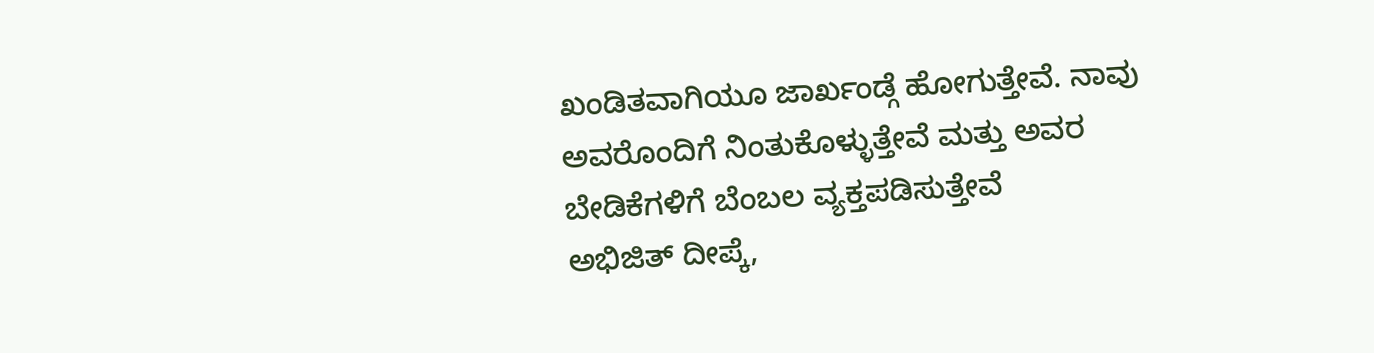ಖಂಡಿತವಾಗಿಯೂ ಜಾರ್ಖಂಡ್ಗೆ ಹೋಗುತ್ತೇವೆ. ನಾವು ಅವರೊಂದಿಗೆ ನಿಂತುಕೊಳ್ಳುತ್ತೇವೆ ಮತ್ತು ಅವರ ಬೇಡಿಕೆಗಳಿಗೆ ಬೆಂಬಲ ವ್ಯಕ್ತಪಡಿಸುತ್ತೇವೆ
ಅಭಿಜಿತ್ ದೀಪ್ಕೆ,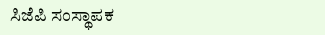ಸಿಜೆಪಿ ಸಂಸ್ಥಾಪಕ